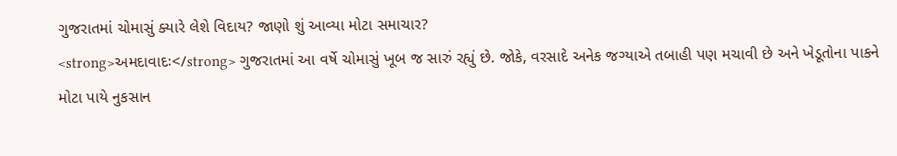ગુજરાતમાં ચોમાસું ક્યારે લેશે વિદાય? જાણો શું આવ્યા મોટા સમાચાર?
<strong>અમદાવાદઃ</strong> ગુજરાતમાં આ વર્ષે ચોમાસું ખૂબ જ સારું રહ્યું છે. જોકે, વરસાદે અનેક જગ્યાએ તબાહી પણ મચાવી છે અને ખેડૂતોના પાકને મોટા પાયે નુકસાન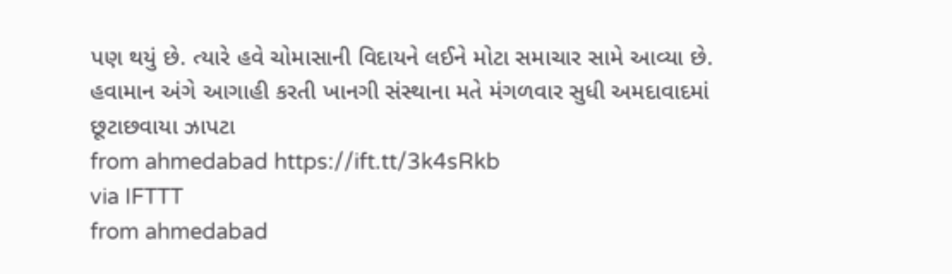પણ થયું છે. ત્યારે હવે ચોમાસાની વિદાયને લઈને મોટા સમાચાર સામે આવ્યા છે. હવામાન અંગે આગાહી કરતી ખાનગી સંસ્થાના મતે મંગળવાર સુધી અમદાવાદમાં છૂટાછવાયા ઝાપટા
from ahmedabad https://ift.tt/3k4sRkb
via IFTTT
from ahmedabad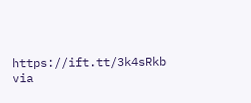https://ift.tt/3k4sRkb
via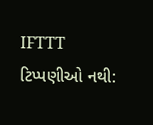IFTTT
ટિપ્પણીઓ નથી: